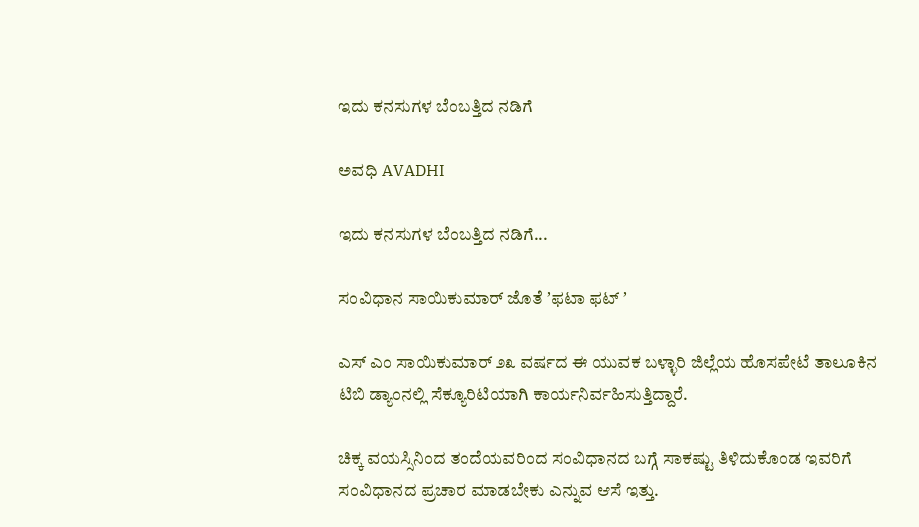ಇದು ಕನಸುಗಳ ಬೆಂಬತ್ತಿದ ನಡಿಗೆ‍

ಅವಧಿ AVADHI

ಇದು ಕನಸುಗಳ ಬೆಂಬತ್ತಿದ ನಡಿಗೆ...

ಸಂವಿಧಾನ ಸಾಯಿಕುಮಾರ್ ಜೊತೆ ʼಫಟಾ ಫಟ್ ʼ

ಎಸ್‌ ಎಂ ಸಾಯಿಕುಮಾರ್‌ ೨೩ ವರ್ಷದ ಈ ಯುವಕ ಬಳ್ಳಾರಿ ಜಿಲ್ಲೆಯ ಹೊಸಪೇಟೆ ತಾಲೂಕಿನ ಟಿಬಿ ಡ್ಯಾಂನಲ್ಲಿ ಸೆಕ್ಯೂರಿಟಿಯಾಗಿ ಕಾರ್ಯನಿರ್ವಹಿಸುತ್ತಿದ್ದಾರೆ.

ಚಿಕ್ಕ ವಯಸ್ಸಿನಿಂದ ತಂದೆಯವರಿಂದ ಸಂವಿಧಾನದ ಬಗ್ಗೆ ಸಾಕಷ್ಟು ತಿಳಿದುಕೊಂಡ ಇವರಿಗೆ ಸಂವಿಧಾನದ ಪ್ರಚಾರ ಮಾಡಬೇಕು ಎನ್ನುವ ಆಸೆ ಇತ್ತು.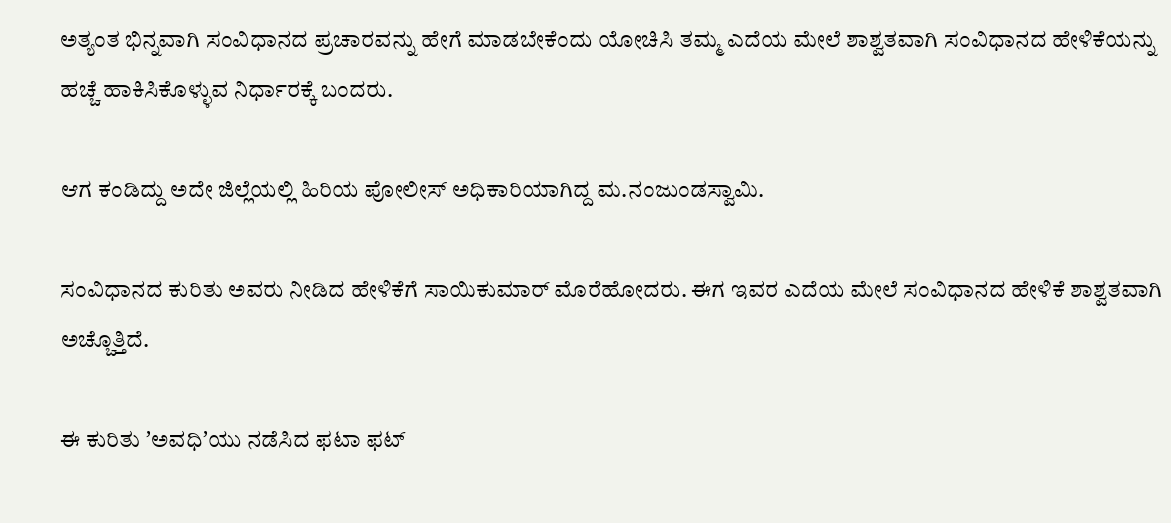ಅತ್ಯಂತ ಭಿನ್ನವಾಗಿ ಸಂವಿಧಾನದ ಪ್ರಚಾರವನ್ನು ಹೇಗೆ ಮಾಡಬೇಕೆಂದು ಯೋಚಿಸಿ ತಮ್ಮ ಎದೆಯ ಮೇಲೆ ಶಾಶ್ವತವಾಗಿ ಸಂವಿಧಾನದ ಹೇಳಿಕೆಯನ್ನು ಹಚ್ಚೆ ಹಾಕಿಸಿಕೊಳ್ಳುವ ನಿರ್ಧಾರಕ್ಕೆ ಬಂದರು.

ಆಗ ಕಂಡಿದ್ದು ಅದೇ ಜಿಲ್ಲೆಯಲ್ಲಿ ಹಿರಿಯ ಪೋಲೀಸ್‌ ಅಧಿಕಾರಿಯಾಗಿದ್ದ ಮ.ನಂಜುಂಡಸ್ವಾಮಿ.

ಸಂವಿಧಾನದ ಕುರಿತು ಅವರು ನೀಡಿದ ಹೇಳಿಕೆಗೆ ಸಾಯಿಕುಮಾರ್‌ ಮೊರೆಹೋದರು. ಈಗ ಇವರ ಎದೆಯ ಮೇಲೆ ಸಂವಿಧಾನದ ಹೇಳಿಕೆ ಶಾಶ್ವತವಾಗಿ ಅಚ್ಚೊತ್ತಿದೆ.

ಈ ಕುರಿತು ʼಅವಧಿʼಯು ನಡೆಸಿದ ಫಟಾ ಫಟ್‌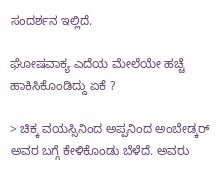ಸಂದರ್ಶನ ಇಲ್ಲಿದೆ.

ಘೋಷವಾಕ್ಯ ಎದೆಯ ಮೇಲೆಯೇ ಹಚ್ಚೆ ಹಾಕಿಸಿಕೊಂಡಿದ್ದು ಏಕೆ ?

> ಚಿಕ್ಕ ವಯಸ್ಸಿನಿಂದ ಅಪ್ಪನಿಂದ ಅಂಬೇಡ್ಕರ್‌ ಅವರ ಬಗ್ಗೆ ಕೇಳಿಕೊಂಡು ಬೆಳೆದೆ. ಅವರು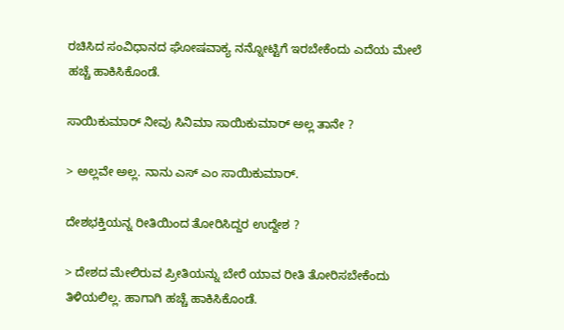ರಚಿಸಿದ ಸಂವಿಧಾನದ ಘೋಷವಾಕ್ಯ ನನ್ನೋಟ್ಟಿಗೆ ಇರಬೇಕೆಂದು ಎದೆಯ ಮೇಲೆ ಹಚ್ಚೆ ಹಾಕಿಸಿಕೊಂಡೆ.

ಸಾಯಿಕುಮಾರ್‌ ನೀವು ಸಿನಿಮಾ ಸಾಯಿಕುಮಾರ್‌ ಅಲ್ಲ ತಾನೇ ?

> ಅಲ್ಲವೇ ಅಲ್ಲ. ನಾನು ಎಸ್‌ ಎಂ ಸಾಯಿಕುಮಾರ್‌.

ದೇಶಭಕ್ತಿಯನ್ನ ರೀತಿಯಿಂದ ತೋರಿಸಿದ್ದರ ಉದ್ದೇಶ ?

> ದೇಶದ ಮೇಲಿರುವ ಪ್ರೀತಿಯನ್ನು ಬೇರೆ ಯಾವ ರೀತಿ ತೋರಿಸಬೇಕೆಂದು ತಿಳಿಯಲಿಲ್ಲ. ಹಾಗಾಗಿ ಹಚ್ಚೆ ಹಾಕಿಸಿಕೊಂಡೆ.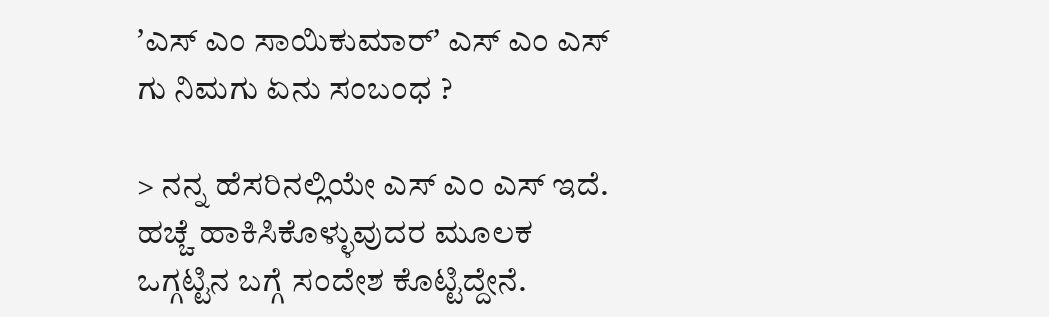ʼಎಸ್‌ ಎಂ ಸಾಯಿಕುಮಾರ್‌ʼ ಎಸ್‌ ಎಂ ಎಸ್‌ ಗು ನಿಮಗು ಏನು ಸಂಬಂಧ ?

> ನನ್ನ ಹೆಸರಿನಲ್ಲಿಯೇ ಎಸ್‌ ಎಂ ಎಸ್‌ ಇದೆ. ಹಚ್ಚೆ ಹಾಕಿಸಿಕೊಳ್ಳುವುದರ ಮೂಲಕ ಒಗ್ಗಟ್ಟಿನ ಬಗ್ಗೆ ಸಂದೇಶ ಕೊಟ್ಟಿದ್ದೇನೆ.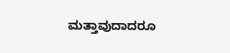ಮತ್ತಾವುದಾದರೂ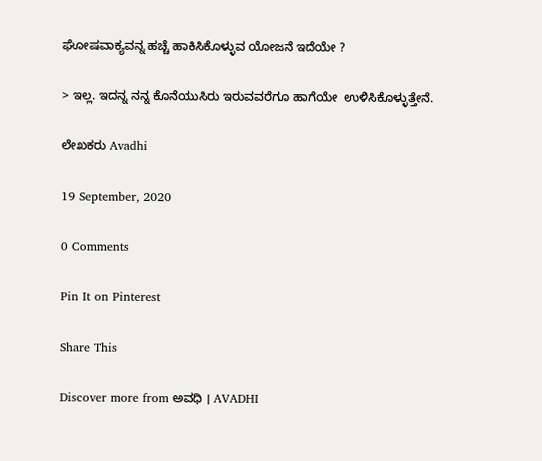ಘೋಷವಾಕ್ಯವನ್ನ ಹಚ್ಚೆ ಹಾಕಿಸಿಕೊಳ್ಳುವ ಯೋಜನೆ ಇದೆಯೇ ?

> ಇಲ್ಲ. ಇದನ್ನ ನನ್ನ ಕೊನೆಯುಸಿರು ಇರುವವರೆಗೂ ಹಾಗೆಯೇ  ಉಳಿಸಿಕೊಳ್ಳುತ್ತೇನೆ.

ಲೇಖಕರು Avadhi

19 September, 2020

0 Comments

Pin It on Pinterest

Share This

Discover more from ಅವಧಿ । AVADHI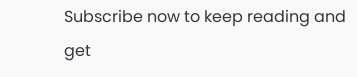Subscribe now to keep reading and get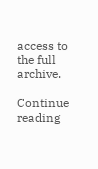access to the full archive.

Continue reading